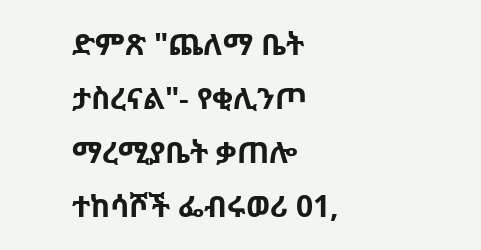ድምጽ "ጨለማ ቤት ታስረናል"- የቂሊንጦ ማረሚያቤት ቃጠሎ ተከሳሾች ፌብሩወሪ 01,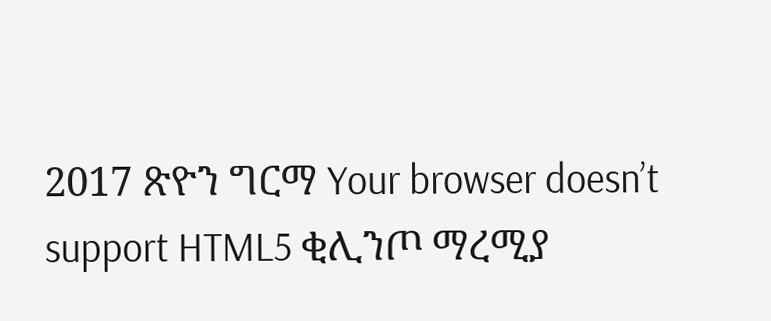2017 ጽዮን ግርማ Your browser doesn’t support HTML5 ቂሊንጦ ማረሚያ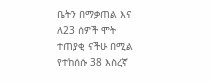ቤትን በማቃጠል እና ለ23 ሰዎች ሞት ተጠያቂ ናችሁ በሚል የተከሰሱ 38 እስረኛ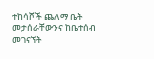ተከሳሾች ጨለማ ቤት መታሰራቸውንና ከቤተሰብ መገናኘት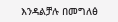እንዳልቻሉ በመግለፅ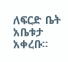ለፍርድ ቤት አቤቱታ አቀረቡ።